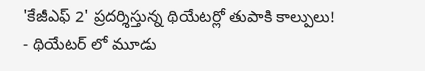'కేజీఎఫ్ 2' ప్రదర్శిస్తున్న థియేటర్లో తుపాకి కాల్పులు!
- థియేటర్ లో మూడు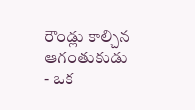రౌండ్లు కాల్చిన ఆగంతుకుడు
- ఒక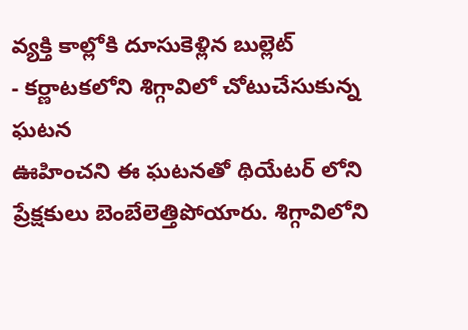వ్యక్తి కాల్లోకి దూసుకెళ్లిన బుల్లెట్
- కర్ణాటకలోని శిగ్గావిలో చోటుచేసుకున్న ఘటన
ఊహించని ఈ ఘటనతో థియేటర్ లోని ప్రేక్షకులు బెంబేలెత్తిపోయారు. శిగ్గావిలోని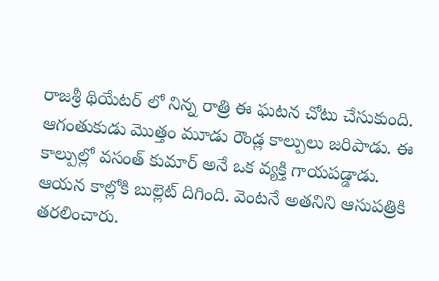రాజశ్రీ థియేటర్ లో నిన్న రాత్రి ఈ ఘటన చోటు చేసుకుంది. ఆగంతుకుడు మొత్తం మూడు రౌండ్ల కాల్పులు జరిపాడు. ఈ కాల్పుల్లో వసంత్ కుమార్ అనే ఒక వ్యక్తి గాయపడ్డాడు. ఆయన కాల్లోకి బుల్లెట్ దిగింది. వెంటనే అతనిని ఆసుపత్రికి తరలించారు.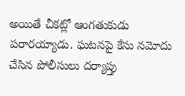అయితే చీకట్లో ఆంగతుకుడు పరారయ్యాడు. ఘటనపై కేసు నమోదు చేసిన పోలీసులు దర్యాప్తు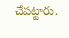చేపట్టారు.